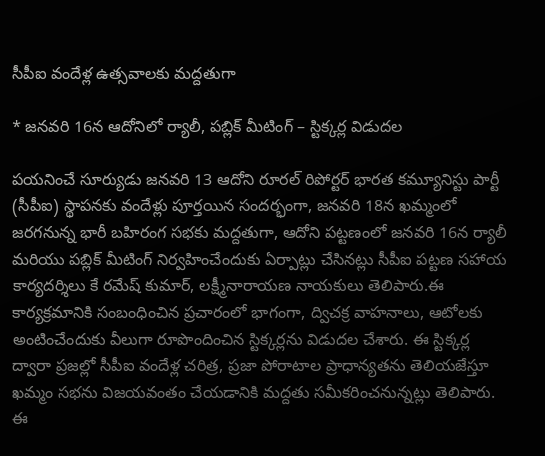సీపీఐ వందేళ్ల ఉత్సవాలకు మద్దతుగా

* జనవరి 16న ఆదోనిలో ర్యాలీ, పబ్లిక్ మీటింగ్ – స్టిక్కర్ల విడుదల

పయనించే సూర్యుడు జనవరి 13 ఆదోని రూరల్ రిపోర్టర్ భారత కమ్యూనిస్టు పార్టీ (సీపీఐ) స్థాపనకు వందేళ్లు పూర్తయిన సందర్భంగా, జనవరి 18న ఖమ్మంలో జరగనున్న భారీ బహిరంగ సభకు మద్దతుగా, ఆదోని పట్టణంలో జనవరి 16న ర్యాలీ మరియు పబ్లిక్ మీటింగ్ నిర్వహించేందుకు ఏర్పాట్లు చేసినట్లు సీపీఐ పట్టణ సహాయ కార్యదర్శిలు కే రమేష్ కుమార్, లక్ష్మీనారాయణ నాయకులు తెలిపారు.ఈ కార్యక్రమానికి సంబంధించిన ప్రచారంలో భాగంగా, ద్విచక్ర వాహనాలు, ఆటోలకు అంటించేందుకు వీలుగా రూపొందించిన స్టిక్కర్లను విడుదల చేశారు. ఈ స్టిక్కర్ల ద్వారా ప్రజల్లో సీపీఐ వందేళ్ల చరిత్ర, ప్రజా పోరాటాల ప్రాధాన్యతను తెలియజేస్తూ ఖమ్మం సభను విజయవంతం చేయడానికి మద్దతు సమీకరించనున్నట్లు తెలిపారు. ఈ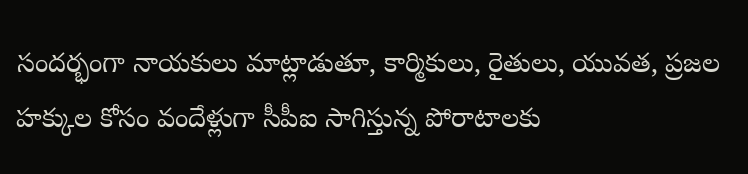సందర్భంగా నాయకులు మాట్లాడుతూ, కార్మికులు, రైతులు, యువత, ప్రజల హక్కుల కోసం వందేళ్లుగా సీపీఐ సాగిస్తున్న పోరాటాలకు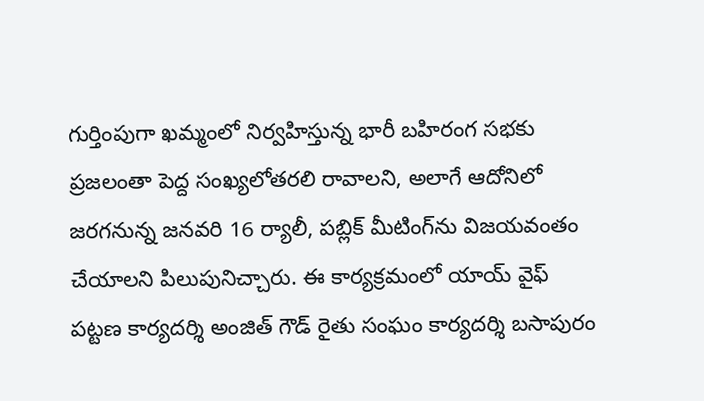గుర్తింపుగా ఖమ్మంలో నిర్వహిస్తున్న భారీ బహిరంగ సభకు ప్రజలంతా పెద్ద సంఖ్యలోతరలి రావాలని, అలాగే ఆదోనిలో జరగనున్న జనవరి 16 ర్యాలీ, పబ్లిక్ మీటింగ్‌ను విజయవంతం చేయాలని పిలుపునిచ్చారు. ఈ కార్యక్రమంలో యాయ్ వైఫ్ పట్టణ కార్యదర్శి అంజిత్ గౌడ్ రైతు సంఘం కార్యదర్శి బసాపురం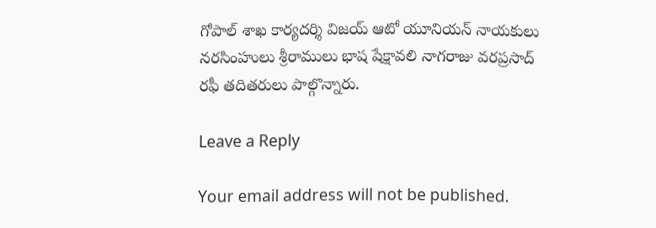గోపాల్ శాఖ కార్యదర్శి విజయ్ ఆటో యూనియన్ నాయకులు నరసింహులు శ్రీరాములు భాష షేక్షావలి నాగరాజు వరప్రసాద్ రఫీ తదితరులు పాల్గొన్నారు.

Leave a Reply

Your email address will not be published.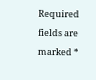Required fields are marked *